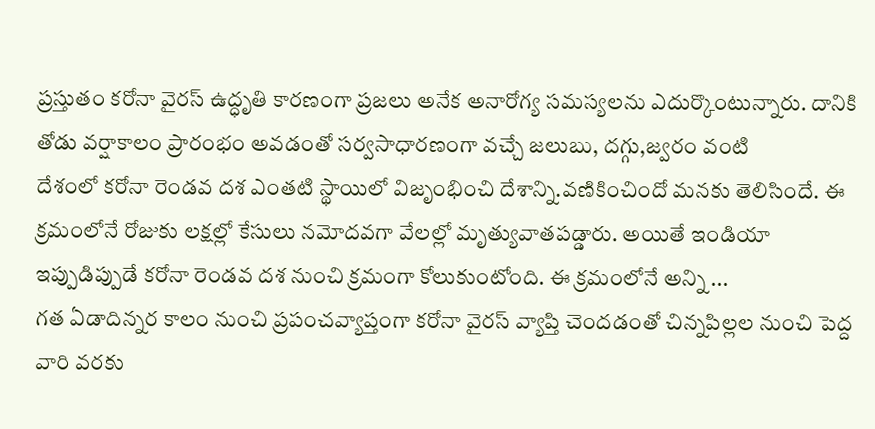ప్రస్తుతం కరోనా వైరస్ ఉద్ధృతి కారణంగా ప్రజలు అనేక అనారోగ్య సమస్యలను ఎదుర్కొంటున్నారు. దానికి తోడు వర్షాకాలం ప్రారంభం అవడంతో సర్వసాధారణంగా వచ్చే జలుబు, దగ్గు,జ్వరం వంటి
దేశంలో కరోనా రెండవ దశ ఎంతటి స్థాయిలో విజృంభించి దేశాన్ని.వణికించిందో మనకు తెలిసిందే. ఈ క్రమంలోనే రోజుకు లక్షల్లో కేసులు నమోదవగా వేలల్లో మృత్యువాతపడ్డారు. అయితే ఇండియా ఇప్పుడిప్పుడే కరోనా రెండవ దశ నుంచి క్రమంగా కోలుకుంటోంది. ఈ క్రమంలోనే అన్ని ...
గత ఏడాదిన్నర కాలం నుంచి ప్రపంచవ్యాప్తంగా కరోనా వైరస్ వ్యాప్తి చెందడంతో చిన్నపిల్లల నుంచి పెద్ద వారి వరకు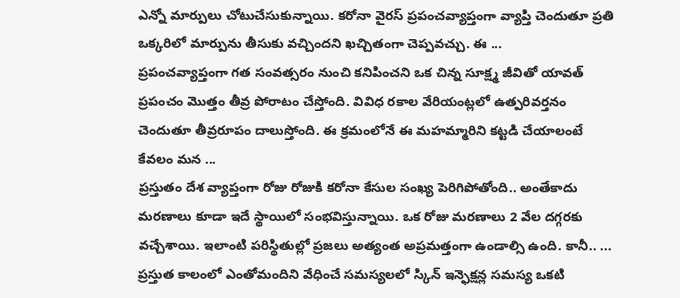ఎన్నో మార్పులు చోటుచేసుకున్నాయి. కరోనా వైరస్ ప్రపంచవ్యాప్తంగా వ్యాప్తి చెందుతూ ప్రతి ఒక్కరిలో మార్పును తీసుకు వచ్చిందని ఖచ్చితంగా చెప్పవచ్చు. ఈ ...
ప్రపంచవ్యాప్తంగా గత సంవత్సరం నుంచి కనిపించని ఒక చిన్న సూక్ష్మ జీవితో యావత్ ప్రపంచం మొత్తం తీవ్ర పోరాటం చేస్తోంది. వివిధ రకాల వేరియంట్లలో ఉత్పరివర్తనం చెందుతూ తీవ్రరూపం దాలుస్తోంది. ఈ క్రమంలోనే ఈ మహమ్మారిని కట్టడి చేయాలంటే కేవలం మన ...
ప్రస్తుతం దేశ వ్యాప్తంగా రోజు రోజుకి కరోనా కేసుల సంఖ్య పెరిగిపోతోంది.. అంతేకాదు మరణాలు కూడా ఇదే స్థాయిలో సంభవిస్తున్నాయి. ఒక రోజు మరణాలు 2 వేల దగ్గరకు వచ్చేశాయి. ఇలాంటి పరిస్థితుల్లో ప్రజలు అత్యంత అప్రమత్తంగా ఉండాల్సి ఉంది. కానీ.. ...
ప్రస్తుత కాలంలో ఎంతోమందిని వేధించే సమస్యలలో స్కిన్ ఇన్ఫెక్షన్ల సమస్య ఒకటి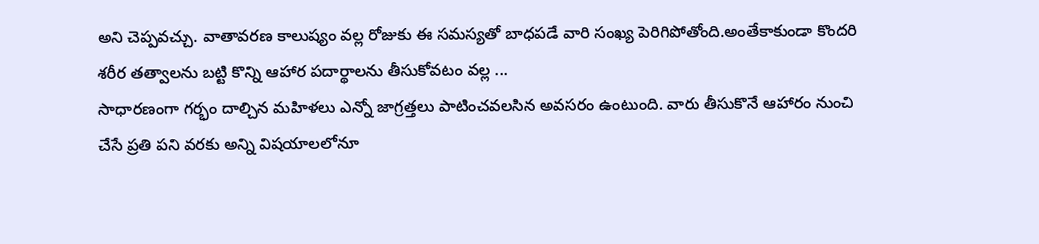అని చెప్పవచ్చు. వాతావరణ కాలుష్యం వల్ల రోజుకు ఈ సమస్యతో బాధపడే వారి సంఖ్య పెరిగిపోతోంది.అంతేకాకుండా కొందరి శరీర తత్వాలను బట్టి కొన్ని ఆహార పదార్థాలను తీసుకోవటం వల్ల ...
సాధారణంగా గర్భం దాల్చిన మహిళలు ఎన్నో జాగ్రత్తలు పాటించవలసిన అవసరం ఉంటుంది. వారు తీసుకొనే ఆహారం నుంచి చేసే ప్రతి పని వరకు అన్ని విషయాలలోనూ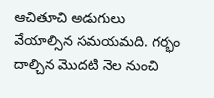ఆచితూచి అడుగులు వేయాల్సిన సమయమది. గర్భం దాల్చిన మొదటి నెల నుంచి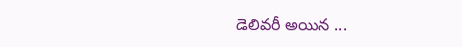డెలివరీ అయిన ...